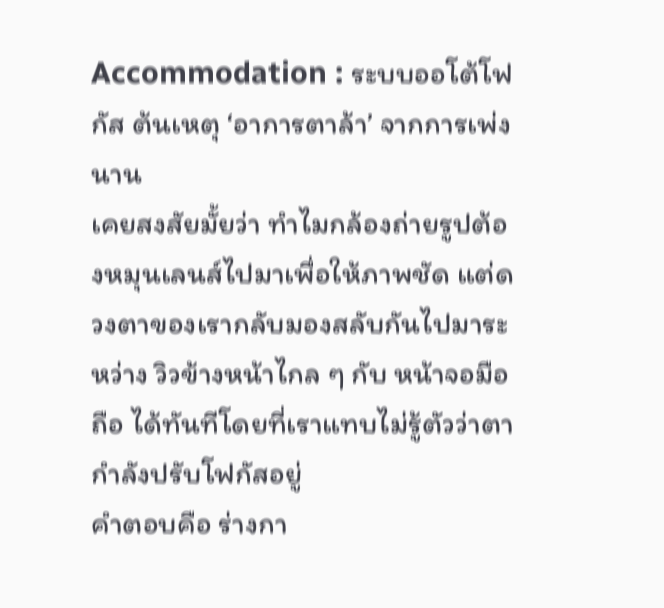Accommodation : ระบบออโต้โฟกัส ต้นเหตุ ‘อาการตาล้า’ จากการเพ่งนาน
เคยสงสัยมั้ยว่า ทำไมกล้องถ่ายรูปต้องหมุนเลนส์ไปมาเพื่อให้ภาพชัด แต่ดวงตาของเรากลับมองสลับกันไปมาระหว่าง วิวข้างหน้าไกล ๆ กับ หน้าจอมือถือ ได้ทันทีโดยที่เราแทบไม่รู้ตัวว่าตากำลังปรับโฟกัสอยู่
คำตอบคือ ร่างกา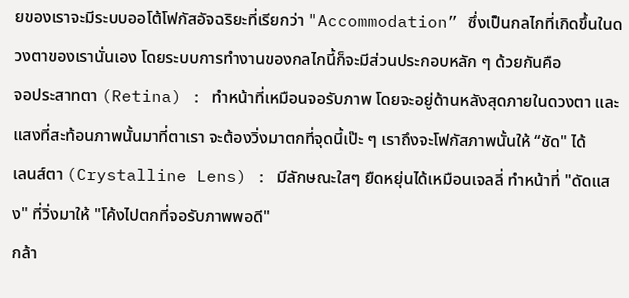ยของเราจะมีระบบออโต้โฟกัสอัจฉริยะที่เรียกว่า "Accommodation” ซึ่งเป็นกลไกที่เกิดขึ้นในดวงตาของเรานั่นเอง โดยระบบการทำงานของกลไกนี้ก็จะมีส่วนประกอบหลัก ๆ ด้วยกันคือ
จอประสาทตา (Retina) : ทำหน้าที่เหมือนจอรับภาพ โดยจะอยู่ด้านหลังสุดภายในดวงตา และแสงที่สะท้อนภาพนั้นมาที่ตาเรา จะต้องวิ่งมาตกที่จุดนี้เป๊ะ ๆ เราถึงจะโฟกัสภาพนั้นให้ “ชัด" ได้
เลนส์ตา (Crystalline Lens) : มีลักษณะใสๆ ยืดหยุ่นได้เหมือนเจลลี่ ทำหน้าที่ "ดัดแสง" ที่วิ่งมาให้ "โค้งไปตกที่จอรับภาพพอดี"
กล้า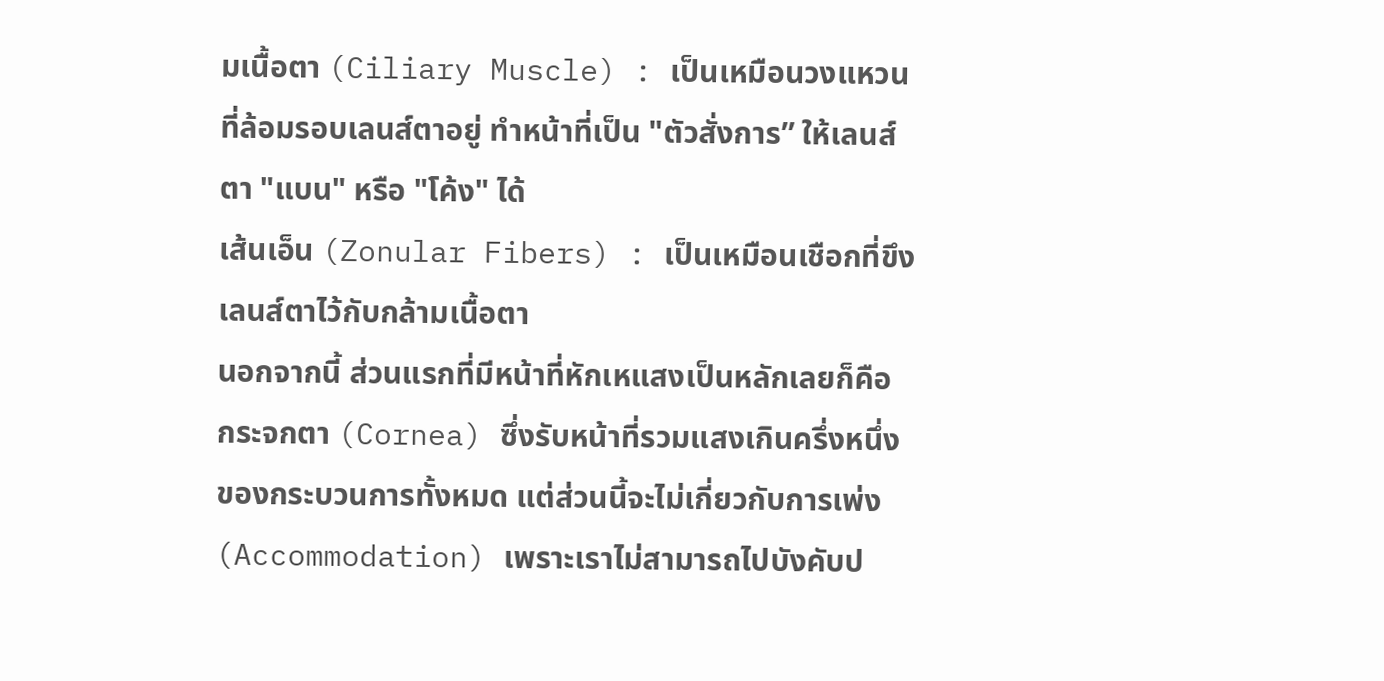มเนื้อตา (Ciliary Muscle) : เป็นเหมือนวงแหวนที่ล้อมรอบเลนส์ตาอยู่ ทำหน้าที่เป็น "ตัวสั่งการ” ให้เลนส์ตา "แบน" หรือ "โค้ง" ได้
เส้นเอ็น (Zonular Fibers) : เป็นเหมือนเชือกที่ขึงเลนส์ตาไว้กับกล้ามเนื้อตา
นอกจากนี้ ส่วนแรกที่มีหน้าที่หักเหแสงเป็นหลักเลยก็คือ กระจกตา (Cornea) ซึ่งรับหน้าที่รวมแสงเกินครึ่งหนึ่งของกระบวนการทั้งหมด แต่ส่วนนี้จะไม่เกี่ยวกับการเพ่ง (Accommodation) เพราะเราไม่สามารถไปบังคับป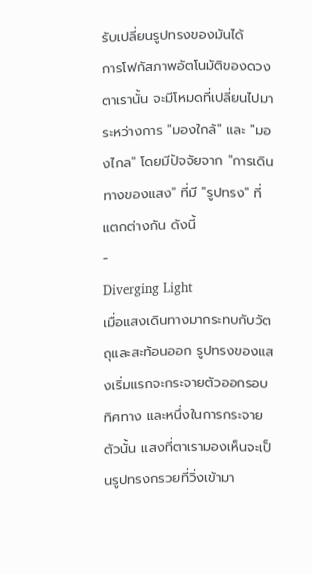รับเปลี่ยนรูปทรงของมันได้
การโฟกัสภาพอัตโนมัติของดวงตาเรานั้น จะมีโหมดที่เปลี่ยนไปมาระหว่างการ "มองใกล้" และ "มองไกล" โดยมีปัจจัยจาก "การเดินทางของแสง" ที่มี "รูปทรง" ที่แตกต่างกัน ดังนี้
-
Diverging Light
เมื่อแสงเดินทางมากระทบกับวัตถุและสะท้อนออก รูปทรงของแสงเริ่มแรกจะกระจายตัวออกรอบทิศทาง และหนึ่งในการกระจายตัวนั้น แสงที่ตาเรามองเห็นจะเป็นรูปทรงกรวยที่วิ่งเข้ามา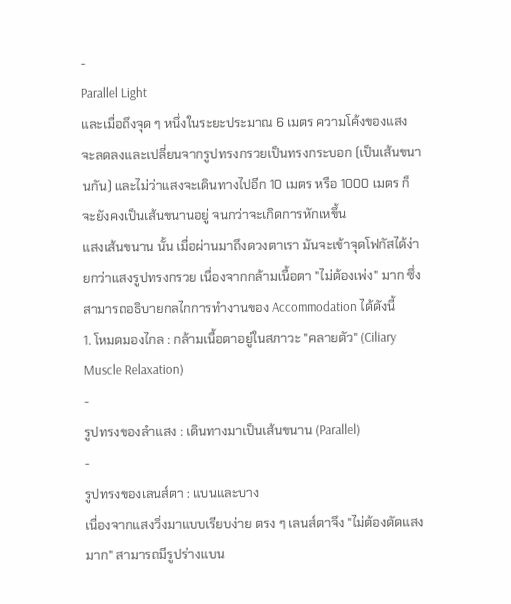-
Parallel Light
และเมื่อถึงจุด ๆ หนึ่งในระยะประมาณ 6 เมตร ความโค้งของแสงจะลดลงและเปลี่ยนจากรูปทรงกรวยเป็นทรงกระบอก (เป็นเส้นขนานกัน) และไม่ว่าแสงจะเดินทางไปอีก 10 เมตร หรือ 1000 เมตร ก็จะยังคงเป็นเส้นขนานอยู่ จนกว่าจะเกิดการหักเหขึ้น
แสงเส้นขนาน นั้น เมื่อผ่านมาถึงดวงตาเรา มันจะเข้าจุดโฟกัสได้ง่ายกว่าแสงรูปทรงกรวย เนื่องจากกล้ามเนื้อตา "ไม่ต้องเพ่ง" มาก ซึ่งสามารถอธิบายกลไกการทำงานของ Accommodation ได้ดังนี้
1. โหมดมองไกล : กล้ามเนื้อตาอยู่ในสภาวะ "คลายตัว" (Ciliary Muscle Relaxation)
-
รูปทรงของลำแสง : เดินทางมาเป็นเส้นขนาน (Parallel)
-
รูปทรงของเลนส์ตา : แบนและบาง
เนื่องจากแสงวิ่งมาแบบเรียบง่าย ตรง ๆ เลนส์ตาจึง "ไม่ต้องดัดแสงมาก" สามารถมีรูปร่างแบน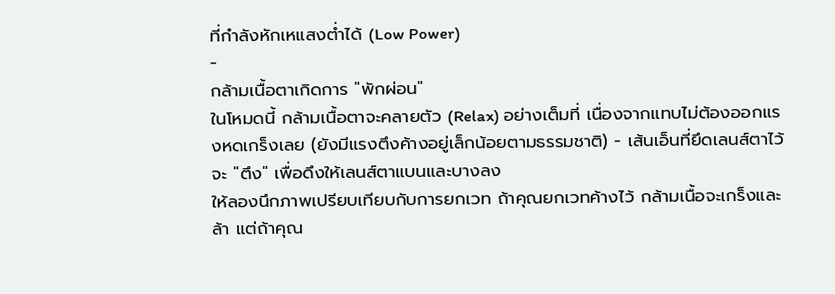ที่กำลังหักเหแสงต่ำได้ (Low Power)
-
กล้ามเนื้อตาเกิดการ "พักผ่อน"
ในโหมดนี้ กล้ามเนื้อตาจะคลายตัว (Relax) อย่างเต็มที่ เนื่องจากแทบไม่ต้องออกแรงหดเกร็งเลย (ยังมีแรงตึงค้างอยู่เล็กน้อยตามธรรมชาติ) - เส้นเอ็นที่ยึดเลนส์ตาไว้จะ "ตึง" เพื่อดึงให้เลนส์ตาแบนและบางลง
ให้ลองนึกภาพเปรียบเทียบกับการยกเวท ถ้าคุณยกเวทค้างไว้ กล้ามเนื้อจะเกร็งและล้า แต่ถ้าคุณ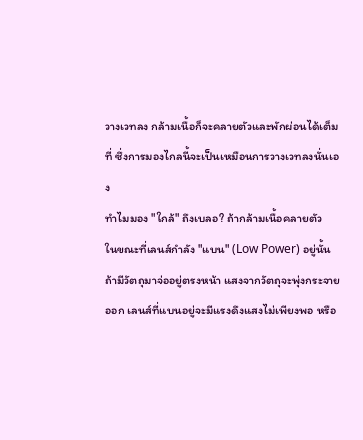วางเวทลง กล้ามเนื้อก็จะคลายตัวและพักผ่อนได้เต็มที่ ซึ่งการมองไกลนี้จะเป็นเหมือนการวางเวทลงนั่นเอง
ทำไมมอง "ใกล้" ถึงเบลอ? ถ้ากล้ามเนื้อคลายตัว
ในขณะที่เลนส์กำลัง "แบน" (Low Power) อยู่นั้น ถ้ามีวัตถุมาจ่ออยู่ตรงหน้า แสงจากวัตถุจะพุ่งกระจายออก เลนส์ที่แบนอยู่จะมีแรงดึงแสงไม่เพียงพอ หรือ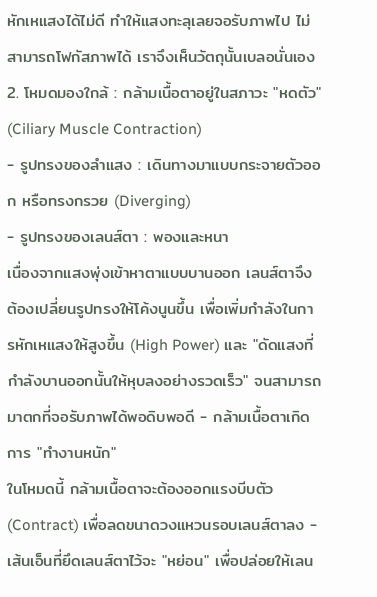หักเหแสงได้ไม่ดี ทำให้แสงทะลุเลยจอรับภาพไป ไม่สามารถโฟกัสภาพได้ เราจึงเห็นวัตถุนั้นเบลอนั่นเอง
2. โหมดมองใกล้ : กล้ามเนื้อตาอยู่ในสภาวะ "หดตัว" (Ciliary Muscle Contraction)
- รูปทรงของลำแสง : เดินทางมาแบบกระจายตัวออก หรือทรงกรวย (Diverging)
- รูปทรงของเลนส์ตา : พองและหนา
เนื่องจากแสงพุ่งเข้าหาตาแบบบานออก เลนส์ตาจึงต้องเปลี่ยนรูปทรงให้โค้งนูนขึ้น เพื่อเพิ่มกำลังในการหักเหแสงให้สูงขึ้น (High Power) และ "ดัดแสงที่กำลังบานออกนั้นให้หุบลงอย่างรวดเร็ว" จนสามารถมาตกที่จอรับภาพได้พอดิบพอดี - กล้ามเนื้อตาเกิดการ "ทำงานหนัก"
ในโหมดนี้ กล้ามเนื้อตาจะต้องออกแรงบีบตัว (Contract) เพื่อลดขนาดวงแหวนรอบเลนส์ตาลง - เส้นเอ็นที่ยึดเลนส์ตาไว้จะ "หย่อน" เพื่อปล่อยให้เลน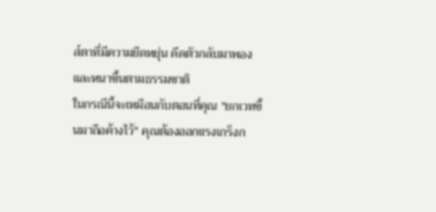ส์ตาที่มีความยืดหยุ่น ดีดตัวกลับมาพองและหนาขึ้นตามธรรมชาติ
ในกรณีนี้จะเหมือนกับตอนที่คุณ "ยกเวทขึ้นมาถือค้างไว้" คุณต้องออกแรงเกร็งก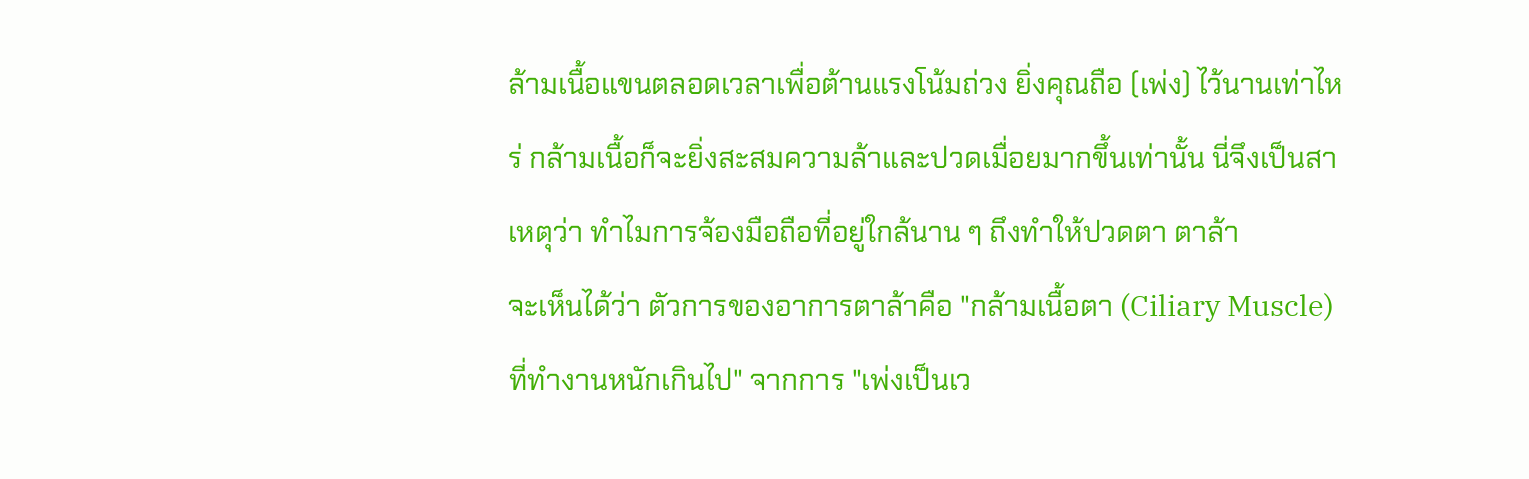ล้ามเนื้อแขนตลอดเวลาเพื่อต้านแรงโน้มถ่วง ยิ่งคุณถือ (เพ่ง) ไว้นานเท่าไหร่ กล้ามเนื้อก็จะยิ่งสะสมความล้าและปวดเมื่อยมากขึ้นเท่านั้น นี่จึงเป็นสาเหตุว่า ทำไมการจ้องมือถือที่อยู่ใกล้นาน ๆ ถึงทำให้ปวดตา ตาล้า
จะเห็นได้ว่า ตัวการของอาการตาล้าคือ "กล้ามเนื้อตา (Ciliary Muscle) ที่ทำงานหนักเกินไป" จากการ "เพ่งเป็นเว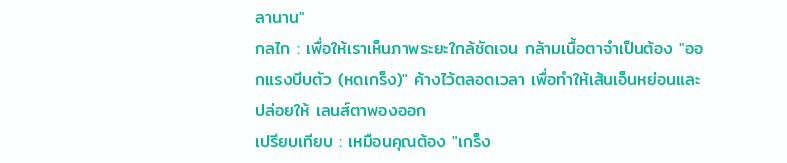ลานาน"
กลไก : เพื่อให้เราเห็นภาพระยะใกล้ชัดเจน กล้ามเนื้อตาจำเป็นต้อง "ออกแรงบีบตัว (หดเกร็ง)" ค้างไว้ตลอดเวลา เพื่อทำให้เส้นเอ็นหย่อนและปล่อยให้ เลนส์ตาพองออก
เปรียบเทียบ : เหมือนคุณต้อง "เกร็ง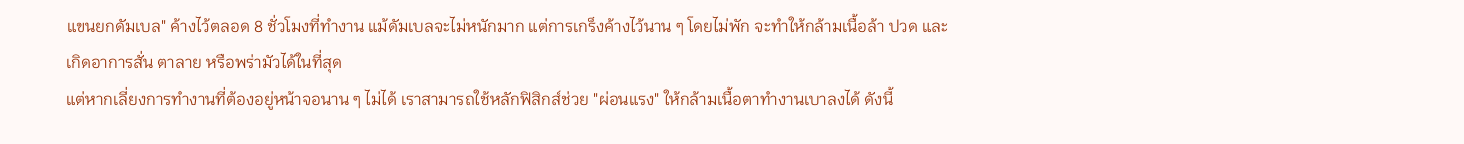แขนยกดัมเบล" ค้างไว้ตลอด 8 ชั่วโมงที่ทำงาน แม้ดัมเบลจะไม่หนักมาก แต่การเกร็งค้างไว้นาน ๆ โดยไม่พัก จะทำให้กล้ามเนื้อล้า ปวด และเกิดอาการสั่น ตาลาย หรือพร่ามัวได้ในที่สุด
แต่หากเลี่ยงการทำงานที่ต้องอยู่หน้าจอนาน ๆ ไม่ได้ เราสามารถใช้หลักฟิสิกส์ช่วย "ผ่อนแรง" ให้กล้ามเนื้อตาทำงานเบาลงได้ ดังนี้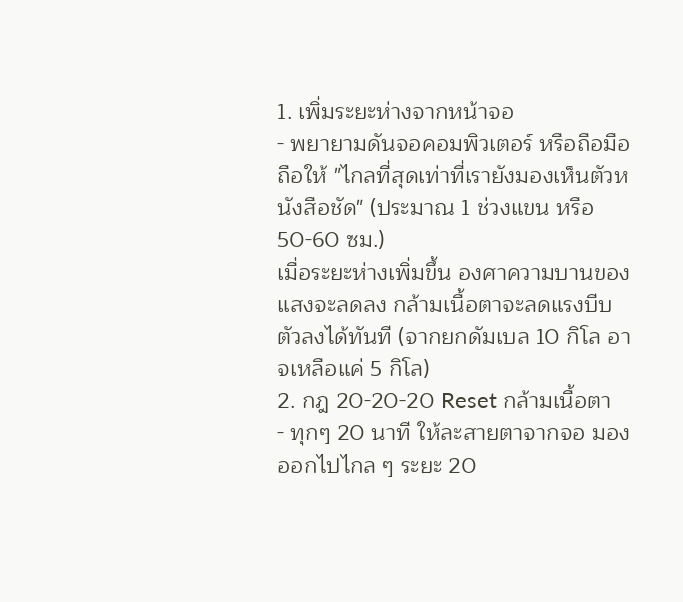1. เพิ่มระยะห่างจากหน้าจอ
- พยายามดันจอคอมพิวเตอร์ หรือถือมือถือให้ "ไกลที่สุดเท่าที่เรายังมองเห็นตัวหนังสือชัด" (ประมาณ 1 ช่วงแขน หรือ 50-60 ซม.)
เมื่อระยะห่างเพิ่มขึ้น องศาความบานของแสงจะลดลง กล้ามเนื้อตาจะลดแรงบีบตัวลงได้ทันที (จากยกดัมเบล 10 กิโล อาจเหลือแค่ 5 กิโล)
2. กฎ 20-20-20 Reset กล้ามเนื้อตา
- ทุกๆ 20 นาที ให้ละสายตาจากจอ มองออกไปไกล ๆ ระยะ 20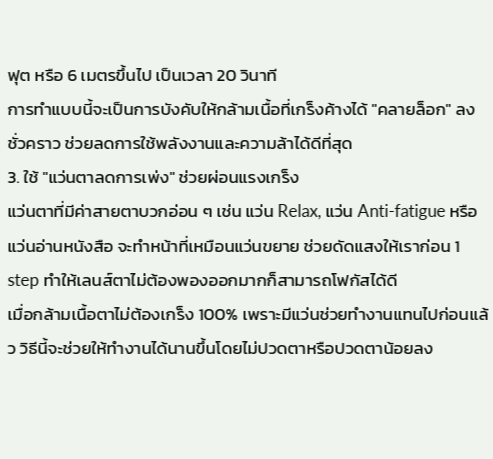ฟุต หรือ 6 เมตรขึ้นไป เป็นเวลา 20 วินาที
การทำแบบนี้จะเป็นการบังคับให้กล้ามเนื้อที่เกร็งค้างได้ "คลายล็อก" ลงชั่วคราว ช่วยลดการใช้พลังงานและความล้าได้ดีที่สุด
3. ใช้ "แว่นตาลดการเพ่ง" ช่วยผ่อนแรงเกร็ง
แว่นตาที่มีค่าสายตาบวกอ่อน ๆ เช่น แว่น Relax, แว่น Anti-fatigue หรือแว่นอ่านหนังสือ จะทำหน้าที่เหมือนแว่นขยาย ช่วยดัดแสงให้เราก่อน 1 step ทำให้เลนส์ตาไม่ต้องพองออกมากก็สามารถโฟกัสได้ดี
เมื่อกล้ามเนื้อตาไม่ต้องเกร็ง 100% เพราะมีแว่นช่วยทำงานแทนไปก่อนแล้ว วิธีนี้จะช่วยให้ทำงานได้นานขึ้นโดยไม่ปวดตาหรือปวดตาน้อยลง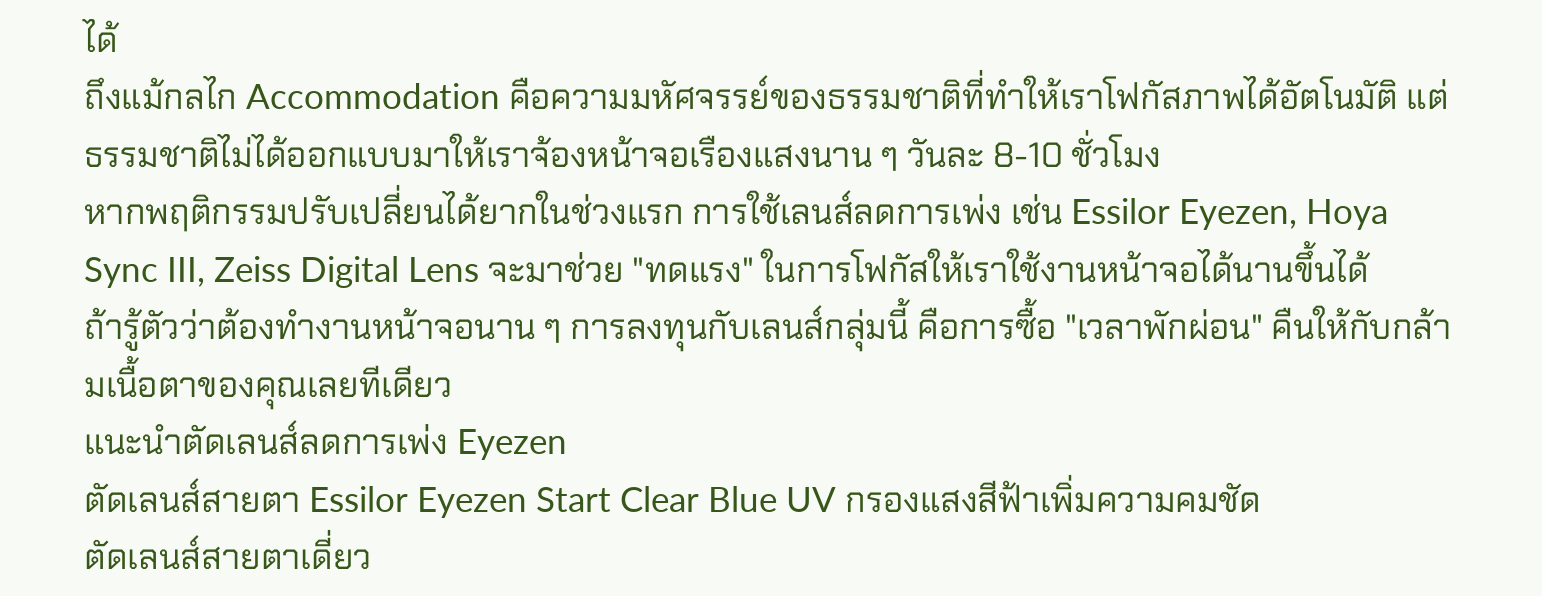ได้
ถึงแม้กลไก Accommodation คือความมหัศจรรย์ของธรรมชาติที่ทำให้เราโฟกัสภาพได้อัตโนมัติ แต่ธรรมชาติไม่ได้ออกแบบมาให้เราจ้องหน้าจอเรืองแสงนาน ๆ วันละ 8-10 ชั่วโมง
หากพฤติกรรมปรับเปลี่ยนได้ยากในช่วงแรก การใช้เลนส์ลดการเพ่ง เช่น Essilor Eyezen, Hoya Sync III, Zeiss Digital Lens จะมาช่วย "ทดแรง" ในการโฟกัสให้เราใช้งานหน้าจอได้นานขึ้นได้
ถ้ารู้ตัวว่าต้องทำงานหน้าจอนาน ๆ การลงทุนกับเลนส์กลุ่มนี้ คือการซื้อ "เวลาพักผ่อน" คืนให้กับกล้ามเนื้อตาของคุณเลยทีเดียว
แนะนำตัดเลนส์ลดการเพ่ง Eyezen
ตัดเลนส์สายตา Essilor Eyezen Start Clear Blue UV กรองแสงสีฟ้าเพิ่มความคมชัด
ตัดเลนส์สายตาเดี่ยว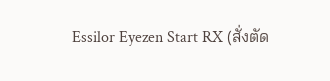Essilor Eyezen Start RX (สั่งตัด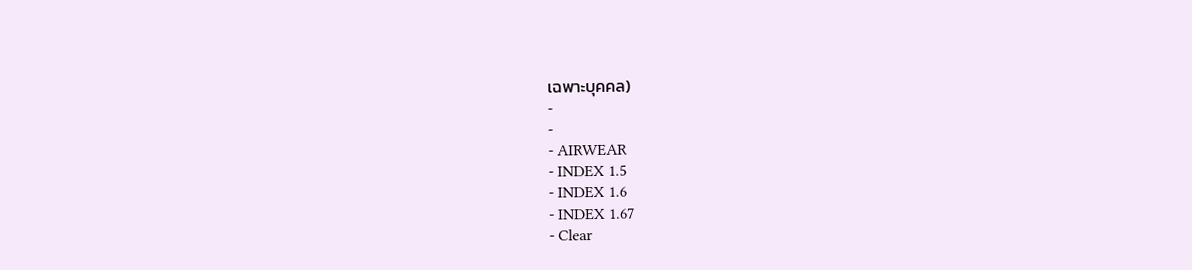เฉพาะบุคคล)
-
-
- AIRWEAR
- INDEX 1.5
- INDEX 1.6
- INDEX 1.67
- Clear